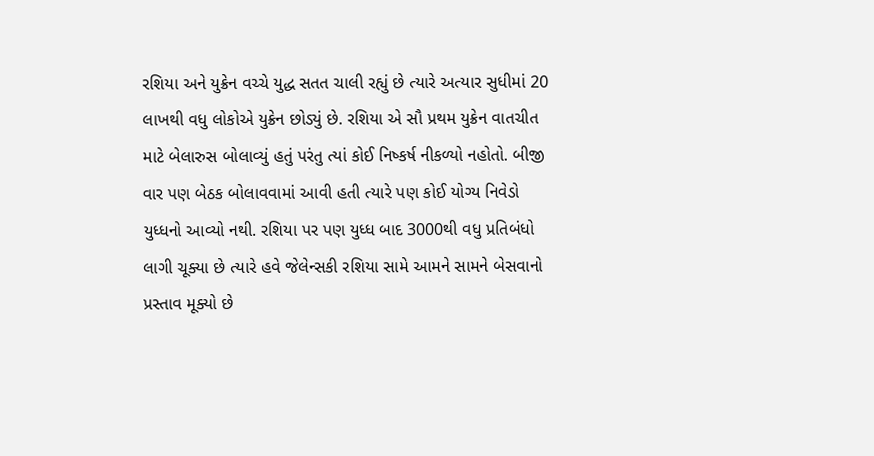રશિયા અને યુક્રેન વચ્ચે યુદ્ધ સતત ચાલી રહ્યું છે ત્યારે અત્યાર સુધીમાં 20 લાખથી વધુ લોકોએ યુક્રેન છોડ્યું છે. રશિયા એ સૌ પ્રથમ યુક્રેન વાતચીત માટે બેલારુસ બોલાવ્યું હતું પરંતુ ત્યાં કોઈ નિષ્કર્ષ નીકળ્યો નહોતો. બીજી વાર પણ બેઠક બોલાવવામાં આવી હતી ત્યારે પણ કોઈ યોગ્ય નિવેડો યુધ્ધનો આવ્યો નથી. રશિયા પર પણ યુધ્ધ બાદ 3000થી વધુ પ્રતિબંધો લાગી ચૂક્યા છે ત્યારે હવે જેલેન્સકી રશિયા સામે આમને સામને બેસવાનો પ્રસ્તાવ મૂક્યો છે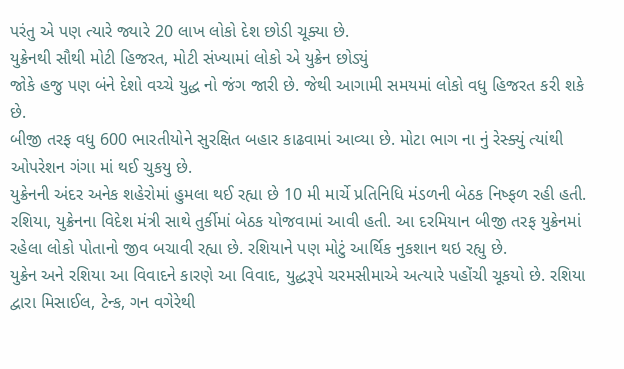પરંતુ એ પણ ત્યારે જ્યારે 20 લાખ લોકો દેશ છોડી ચૂક્યા છે.
યુક્રેનથી સૌથી મોટી હિજરત, મોટી સંખ્યામાં લોકો એ યુક્રેન છોડ્યું
જોકે હજુ પણ બંને દેશો વચ્ચે યુદ્ધ નો જંગ જારી છે. જેથી આગામી સમયમાં લોકો વધુ હિજરત કરી શકે છે.
બીજી તરફ વધુ 600 ભારતીયોને સુરક્ષિત બહાર કાઢવામાં આવ્યા છે. મોટા ભાગ ના નું રેસ્ક્યું ત્યાંથી ઓપરેશન ગંગા માં થઈ ચુકયુ છે.
યુક્રેનની અંદર અનેક શહેરોમાં હુમલા થઈ રહ્યા છે 10 મી માર્ચે પ્રતિનિધિ મંડળની બેઠક નિષ્ફળ રહી હતી. રશિયા, યુક્રેનના વિદેશ મંત્રી સાથે તુર્કીમાં બેઠક યોજવામાં આવી હતી. આ દરમિયાન બીજી તરફ યુક્રેનમાં રહેલા લોકો પોતાનો જીવ બચાવી રહ્યા છે. રશિયાને પણ મોટું આર્થિક નુકશાન થઇ રહ્યુ છે.
યુક્રેન અને રશિયા આ વિવાદને કારણે આ વિવાદ, યુદ્ધરૂપે ચરમસીમાએ અત્યારે પહોંચી ચૂકયો છે. રશિયા દ્વારા મિસાઈલ, ટેન્ક, ગન વગેરેથી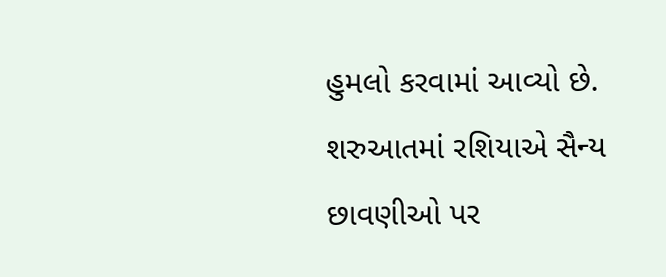હુમલો કરવામાં આવ્યો છે. શરુઆતમાં રશિયાએ સૈન્ય છાવણીઓ પર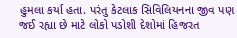હુમલા કર્યા હતા. પરંતુ કેટલાક સિવિલિયનના જીવ પણ જઈ રહ્યા છે માટે લોકો પડોશી દેશોમાં હિજરત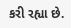કરી રહ્યા છે.